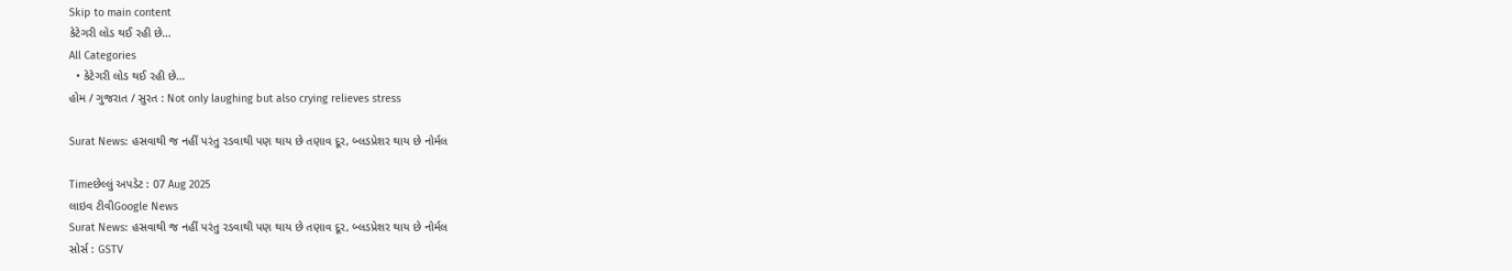Skip to main content
કેટેગરી લોડ થઈ રહી છે...
All Categories
  • કેટેગરી લોડ થઈ રહી છે...
હોમ / ગુજરાત / સુરત : Not only laughing but also crying relieves stress

Surat News: હસવાથી જ નહીં પરંતુ રડવાથી પણ થાય છે તણાવ દૂર, બ્લડપ્રેશર થાય છે નોર્મલ

Timeછેલ્લું અપડેટ : 07 Aug 2025
લાઇવ ટીવીGoogle News
Surat News: હસવાથી જ નહીં પરંતુ રડવાથી પણ થાય છે તણાવ દૂર, બ્લડપ્રેશર થાય છે નોર્મલ
સોર્સ : GSTV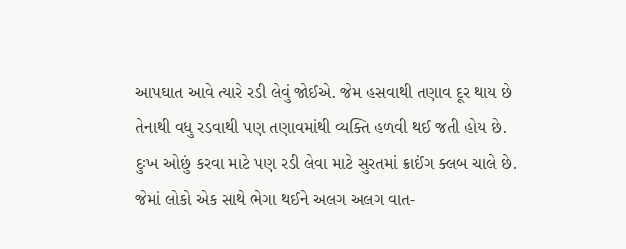આપઘાત આવે ત્યારે રડી લેવું જોઈએ. જેમ હસવાથી તણાવ દૂર થાય છે તેનાથી વધુ રડવાથી પણ તણાવમાંથી વ્યક્તિ હળવી થઈ જતી હોય છે. દુઃખ ઓછું કરવા માટે પણ રડી લેવા માટે સુરતમાં ક્રાઈંગ ક્લબ ચાલે છે. જેમાં લોકો એક સાથે ભેગા થઈને અલગ અલગ વાત-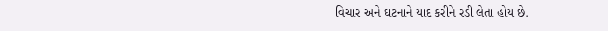વિચાર અને ઘટનાને યાદ કરીને રડી લેતા હોય છે.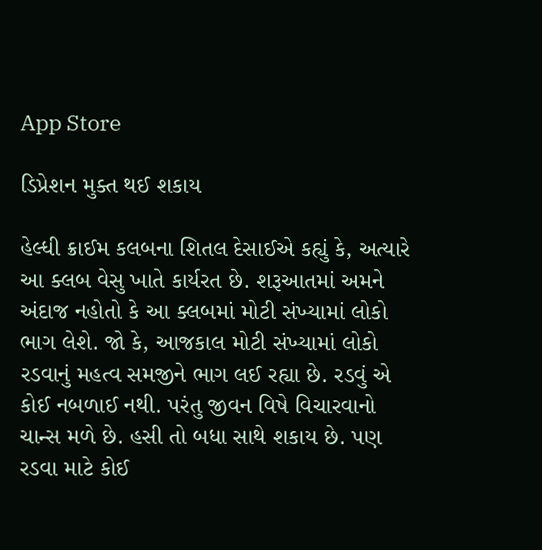App Store

ડિપ્રેશન મુક્ત થઈ શકાય

હેલ્ધી ક્રાઈમ કલબના શિતલ દેસાઈએ કહ્યું કે, અત્યારે આ ક્લબ વેસુ ખાતે કાર્યરત છે. શરૂઆતમાં અમને અંદાજ નહોતો કે આ ક્લબમાં મોટી સંખ્યામાં લોકો ભાગ લેશે. જો કે, આજકાલ મોટી સંખ્યામાં લોકો રડવાનું મહત્વ સમજીને ભાગ લઈ રહ્યા છે. રડવું એ કોઈ નબળાઈ નથી. પરંતુ જીવન વિષે વિચારવાનો ચાન્સ મળે છે. હસી તો બધા સાથે શકાય છે. પણ રડવા માટે કોઈ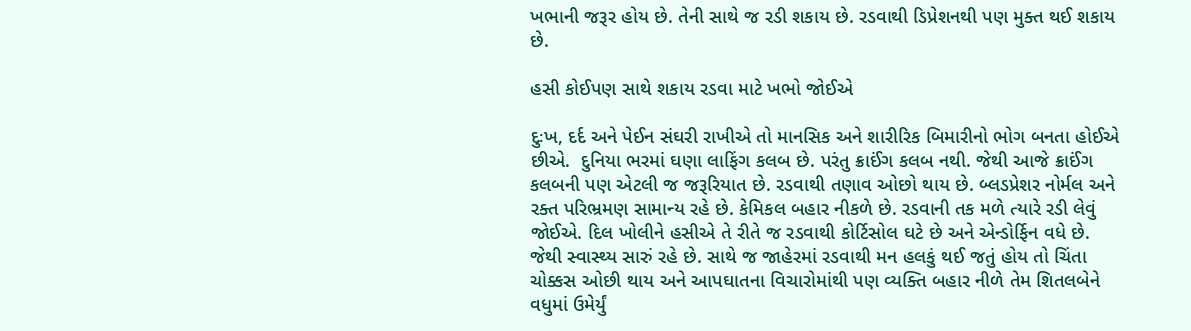ખભાની જરૂર હોય છે. તેની સાથે જ રડી શકાય છે. રડવાથી ડિપ્રેશનથી પણ મુક્ત થઈ શકાય છે.

હસી કોઈપણ સાથે શકાય રડવા માટે ખભો જોઈએ

દુઃખ, દર્દ અને પેઈન સંઘરી રાખીએ તો માનસિક અને શારીરિક બિમારીનો ભોગ બનતા હોઈએ છીએ.  દુનિયા ભરમાં ઘણા લાફિંગ કલબ છે. પરંતુ ક્રાઈંગ કલબ નથી. જેથી આજે ક્રાઈંગ કલબની પણ એટલી જ જરૂરિયાત છે. રડવાથી તણાવ ઓછો થાય છે. બ્લડપ્રેશર નોર્મલ અને રક્ત પરિભ્રમણ સામાન્ય રહે છે. કેમિકલ બહાર નીકળે છે. રડવાની તક મળે ત્યારે રડી લેવું જોઈએ. દિલ ખોલીને હસીએ તે રીતે જ રડવાથી કોર્ટિસોલ ઘટે છે અને એન્ડોર્ફિન વધે છે. જેથી સ્વાસ્થ્ય સારું રહે છે. સાથે જ જાહેરમાં રડવાથી મન હલકું થઈ જતું હોય તો ચિંતા ચોક્કસ ઓછી થાય અને આપઘાતના વિચારોમાંથી પણ વ્યક્તિ બહાર નીળે તેમ શિતલબેને વધુમાં ઉમેર્યું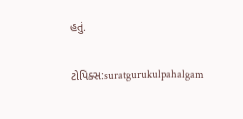હતું.

ટોપિક્સ:suratgurukulpahalgam